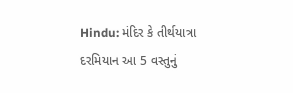Hindu: મંદિર કે તીર્થયાત્રા દરમિયાન આ 5 વસ્તુનું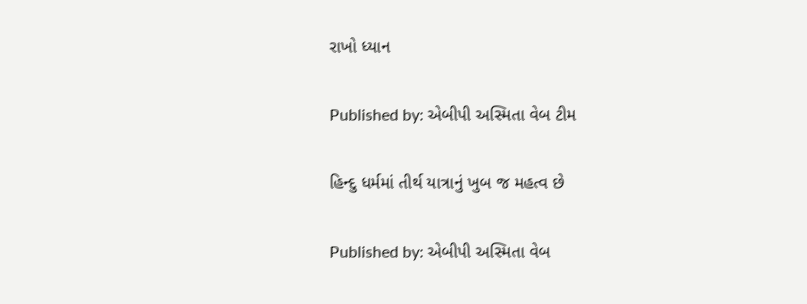રાખો ધ્યાન

Published by: એબીપી અસ્મિતા વેબ ટીમ

હિન્દુ ધર્મમાં તીર્થ યાત્રાનું ખુબ જ મહત્વ છે

Published by: એબીપી અસ્મિતા વેબ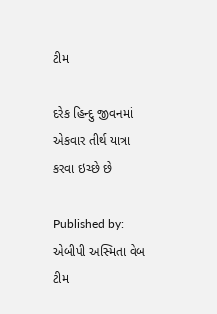ટીમ

દરેક હિન્દુ જીવનમાં એકવાર તીર્થ યાત્રા કરવા ઇચ્છે છે

Published by: એબીપી અસ્મિતા વેબ ટીમ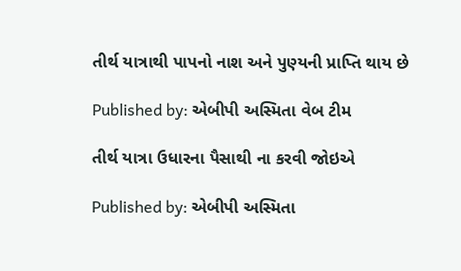તીર્થ યાત્રાથી પાપનો નાશ અને પુણ્યની પ્રાપ્તિ થાય છે

Published by: એબીપી અસ્મિતા વેબ ટીમ

તીર્થ યાત્રા ઉધારના પૈસાથી ના કરવી જોઇએ

Published by: એબીપી અસ્મિતા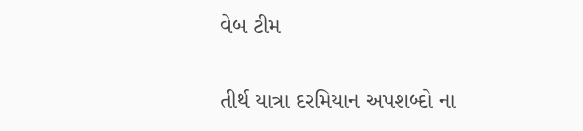વેબ ટીમ

તીર્થ યાત્રા દરમિયાન અપશબ્દો ના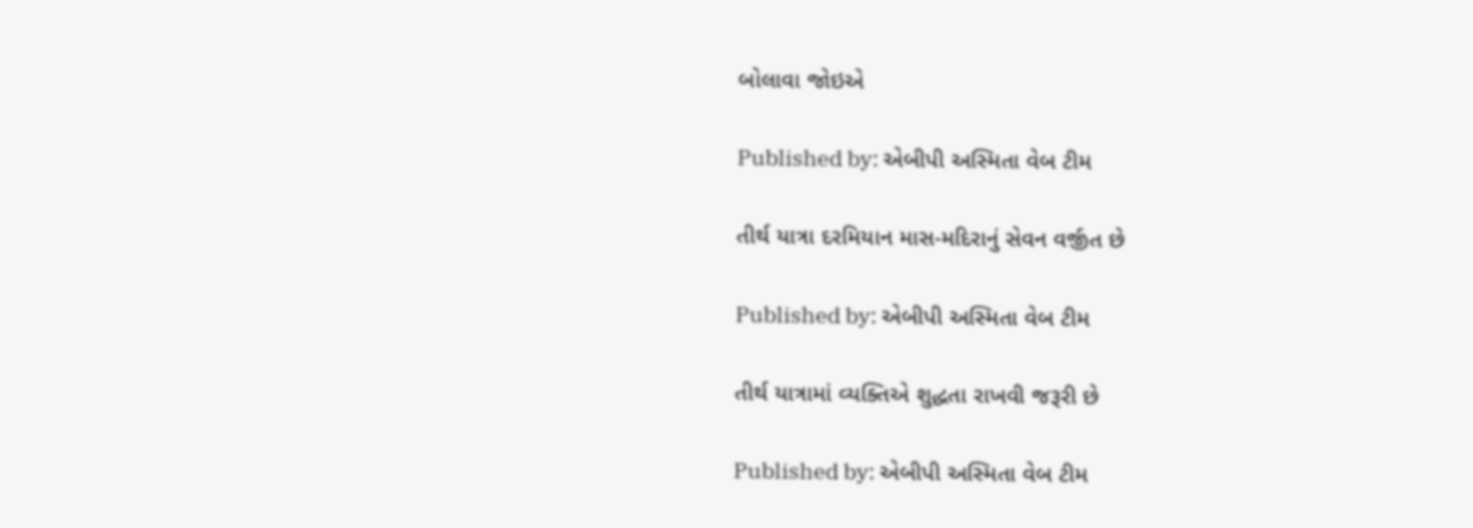બોલાવા જોઇએ

Published by: એબીપી અસ્મિતા વેબ ટીમ

તીર્થ યાત્રા દરમિયાન માસ-મદિરાનું સેવન વર્જીત છે

Published by: એબીપી અસ્મિતા વેબ ટીમ

તીર્થ યાત્રામાં વ્યક્તિએ શુદ્ધતા રાખવી જરૂરી છે

Published by: એબીપી અસ્મિતા વેબ ટીમ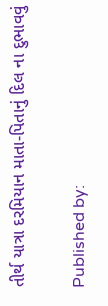તીર્થ યાત્રા દરમિયાન માતા-પિતાનું દિલ ના દુભાવવું

Published by: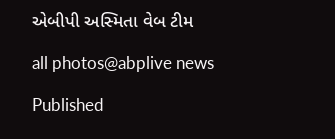એબીપી અસ્મિતા વેબ ટીમ

all photos@abplive news

Published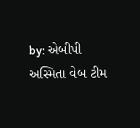by: એબીપી અસ્મિતા વેબ ટીમ